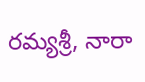రమ్యశ్రీ, నారా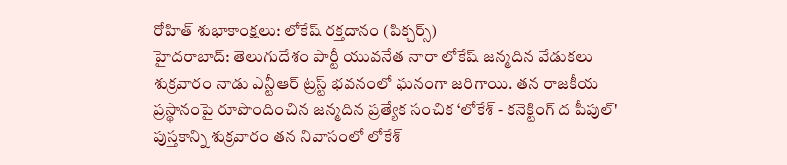రోహిత్ శుభాకాంక్షలు: లోకేష్ రక్తదానం (పిక్చర్స్)
హైదరాబాద్: తెలుగుదేశం పార్టీ యువనేత నారా లోకేష్ జన్మదిన వేడుకలు శుక్రవారం నాడు ఎన్టీఆర్ ట్రస్ట్ భవనంలో ఘనంగా జరిగాయి. తన రాజకీయ ప్రస్థానంపై రూపొందించిన జన్మదిన ప్రత్యేక సంచిక ‘లోకేశ్ - కనెక్టింగ్ ద పీపుల్' పుస్తకాన్ని శుక్రవారం తన నివాసంలో లోకేశ్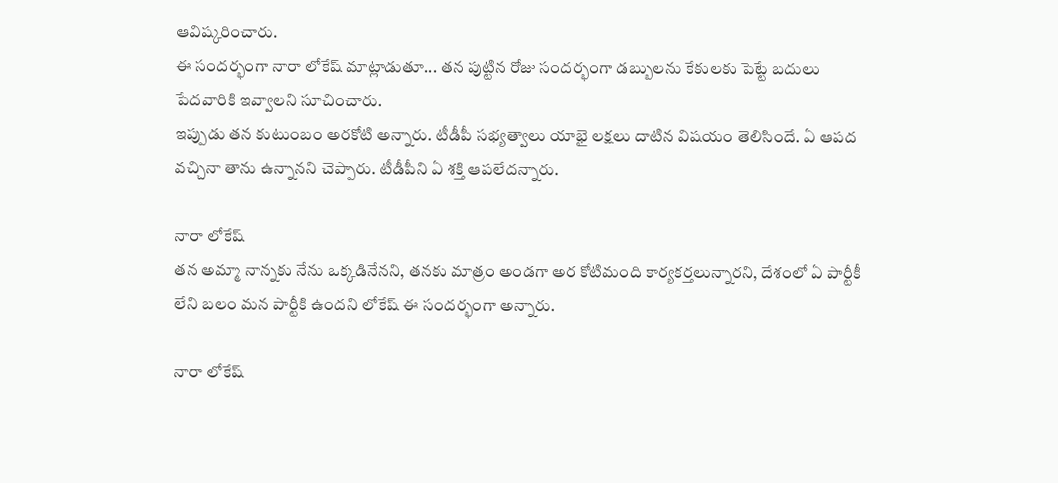ఆవిష్కరించారు.
ఈ సందర్భంగా నారా లోకేష్ మాట్లాడుతూ... తన పుట్టిన రోజు సందర్భంగా డబ్బులను కేకులకు పెట్టే బదులు పేదవారికి ఇవ్వాలని సూచించారు.
ఇప్పుడు తన కుటుంబం అరకోటి అన్నారు. టీడీపీ సభ్యత్వాలు యాభై లక్షలు దాటిన విషయం తెలిసిందే. ఏ ఆపద వచ్చినా తాను ఉన్నానని చెప్పారు. టీడీపీని ఏ శక్తి ఆపలేదన్నారు.

నారా లోకేష్
తన అమ్మా నాన్నకు నేను ఒక్కడినేనని, తనకు మాత్రం అండగా అర కోటిమంది కార్యకర్తలున్నారని, దేశంలో ఏ పార్టీకీ లేని బలం మన పార్టీకి ఉందని లోకేష్ ఈ సందర్భంగా అన్నారు.

నారా లోకేష్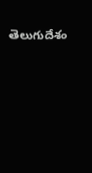తెలుగుదేశం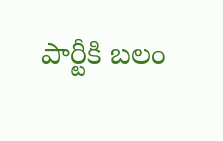పార్టీకి బలం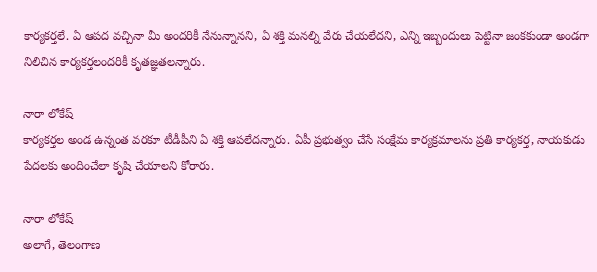కార్యకర్తలే. ఏ ఆపద వచ్చినా మీ అందరికీ నేనున్నానని, ఏ శక్తి మనల్ని వేరు చేయలేదని, ఎన్ని ఇబ్బందులు పెట్టినా జంకకుండా అండగా నిలిచిన కార్యకర్తలందరికీ కృతజ్ఞతలన్నారు.

నారా లోకేష్
కార్యకర్తల అండ ఉన్నంత వరకూ టీడీపీని ఏ శక్తి ఆపలేదన్నారు. ఏపీ ప్రభుత్వం చేసే సంక్షేమ కార్యక్రమాలను ప్రతి కార్యకర్త, నాయకుడు పేదలకు అందించేలా కృషి చేయాలని కోరారు.

నారా లోకేష్
అలాగే, తెలంగాణ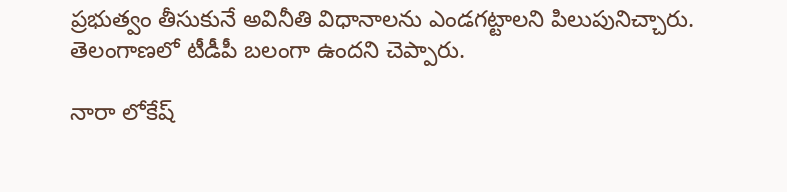ప్రభుత్వం తీసుకునే అవినీతి విధానాలను ఎండగట్టాలని పిలుపునిచ్చారు. తెలంగాణలో టీడీపీ బలంగా ఉందని చెప్పారు.

నారా లోకేష్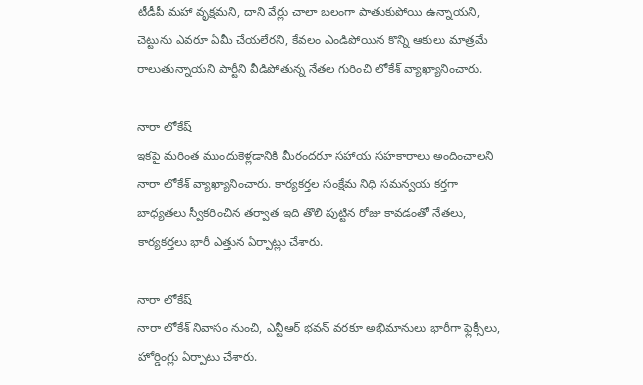టీడీపీ మహా వృక్షమని, దాని వేర్లు చాలా బలంగా పాతుకుపోయి ఉన్నాయని, చెట్టును ఎవరూ ఏమీ చేయలేరని, కేవలం ఎండిపోయిన కొన్ని ఆకులు మాత్రమే రాలుతున్నాయని పార్టీని వీడిపోతున్న నేతల గురించి లోకేశ్ వ్యాఖ్యానించారు.

నారా లోకేష్
ఇకపై మరింత ముందుకెళ్లడానికి మీరందరూ సహాయ సహకారాలు అందించాలని నారా లోకేశ్ వ్యాఖ్యానించారు. కార్యకర్తల సంక్షేమ నిధి సమన్వయ కర్తగా బాధ్యతలు స్వీకరించిన తర్వాత ఇది తొలి పుట్టిన రోజు కావడంతో నేతలు, కార్యకర్తలు భారీ ఎత్తున ఏర్పాట్లు చేశారు.

నారా లోకేష్
నారా లోకేశ్ నివాసం నుంచి, ఎన్టీఆర్ భవన్ వరకూ అభిమానులు భారీగా ఫ్లెక్సీలు, హోర్డింగ్లు ఏర్పాటు చేశారు.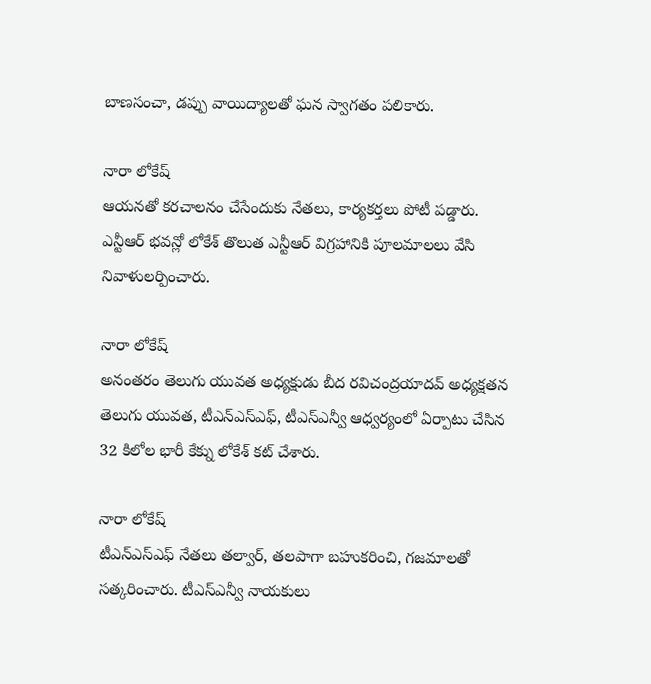బాణసంచా, డప్పు వాయిద్యాలతో ఘన స్వాగతం పలికారు.

నారా లోకేష్
ఆయనతో కరచాలనం చేసేందుకు నేతలు, కార్యకర్తలు పోటీ పడ్డారు. ఎన్టీఆర్ భవన్లో లోకేశ్ తొలుత ఎన్టీఆర్ విగ్రహానికి పూలమాలలు వేసి నివాళులర్పించారు.

నారా లోకేష్
అనంతరం తెలుగు యువత అధ్యక్షుడు బీద రవిచంద్రయాదవ్ అధ్యక్షతన తెలుగు యువత, టీఎన్ఎస్ఎఫ్, టీఎస్ఎన్వీ ఆధ్వర్యంలో ఏర్పాటు చేసిన 32 కిలోల భారీ కేక్ను లోకేశ్ కట్ చేశారు.

నారా లోకేష్
టీఎన్ఎస్ఎఫ్ నేతలు తల్వార్, తలపాగా బహుకరించి, గజమాలతో సత్కరించారు. టీఎస్ఎన్వీ నాయకులు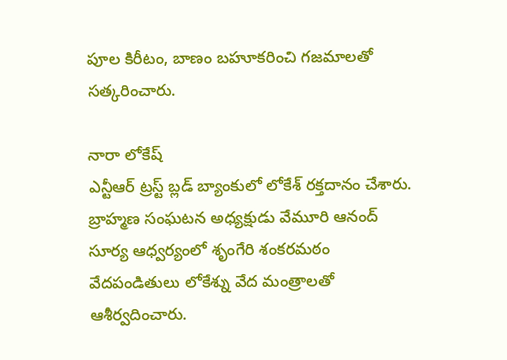పూల కిరీటం, బాణం బహూకరించి గజమాలతో సత్కరించారు.

నారా లోకేష్
ఎన్టీఆర్ ట్రస్ట్ బ్లడ్ బ్యాంకులో లోకేశ్ రక్తదానం చేశారు. బ్రాహ్మణ సంఘటన అధ్యక్షుడు వేమూరి ఆనంద్ సూర్య ఆధ్వర్యంలో శృంగేరి శంకరమఠం వేదపండితులు లోకేశ్ను వేద మంత్రాలతో ఆశీర్వదించారు.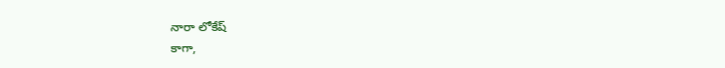నారా లోకేష్
కాగా,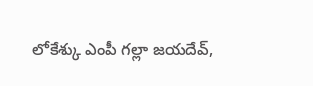లోకేశ్కు ఎంపీ గల్లా జయదేవ్,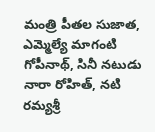మంత్రి పీతల సుజాత, ఎమ్మెల్యే మాగంటి గోపీనాథ్, సినీ నటుడు నారా రోహిత్, నటి రమ్యశ్రీ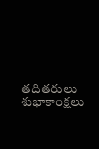తదితరులు శుభాకాంక్షలు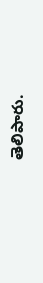తెలిపారు.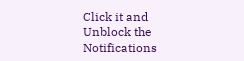Click it and Unblock the Notifications